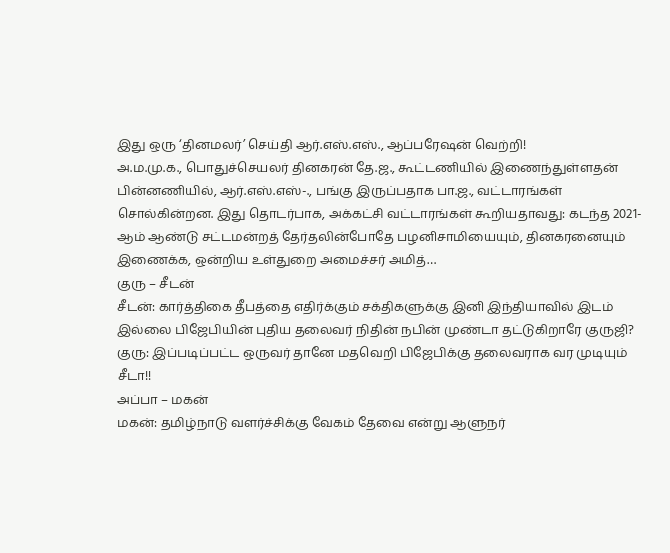இது ஒரு ‘தினமலர்’ செய்தி ஆர்.எஸ்.எஸ்., ஆப்பரேஷன் வெற்றி!
அ.ம.மு.க., பொதுச்செயலர் தினகரன் தே.ஜ., கூட்டணியில் இணைந்துள்ளதன் பின்னணியில், ஆர்.எஸ்.எஸ்-., பங்கு இருப்பதாக பா.ஜ., வட்டாரங்கள் சொல்கின்றன. இது தொடர்பாக, அக்கட்சி வட்டாரங்கள் கூறியதாவது: கடந்த 2021-ஆம் ஆண்டு சட்டமன்றத் தேர்தலின்போதே பழனிசாமியையும், தினகரனையும் இணைக்க, ஒன்றிய உள்துறை அமைச்சர் அமித்…
குரு – சீடன்
சீடன்: கார்த்திகை தீபத்தை எதிர்க்கும் சக்திகளுக்கு இனி இந்தியாவில் இடம் இல்லை பிஜேபியின் புதிய தலைவர் நிதின் நபின் முண்டா தட்டுகிறாரே குருஜி? குரு: இப்படிப்பட்ட ஒருவர் தானே மதவெறி பிஜேபிக்கு தலைவராக வர முடியும் சீடா!!
அப்பா – மகன்
மகன்: தமிழ்நாடு வளர்ச்சிக்கு வேகம் தேவை என்று ஆளுநர்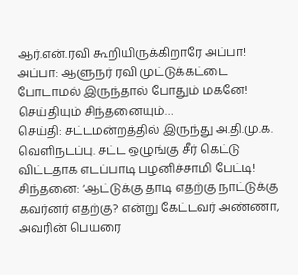ஆர்.என்.ரவி கூறியிருக்கிறாரே அப்பா! அப்பா: ஆளுநர் ரவி முட்டுக்கட்டை போடாமல் இருந்தால் போதும் மகனே!
செய்தியும் சிந்தனையும்…
செய்தி: சட்டமன்றத்தில் இருந்து அ.தி.மு.க. வெளிநடப்பு. சட்ட ஒழுங்கு சீர் கெட்டு விட்டதாக எடப்பாடி பழனிச்சாமி பேட்டி! சிந்தனை: ‘ஆட்டுக்கு தாடி எதற்கு நாட்டுக்கு கவர்னர் எதற்கு? என்று கேட்டவர் அண்ணா, அவரின் பெயரை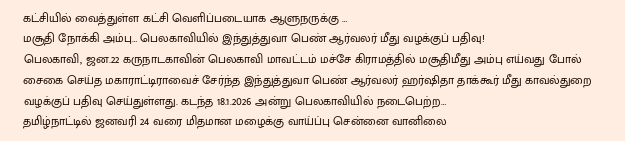கட்சியில் வைத்துள்ள கட்சி வெளிப்படையாக ஆளுநருக்கு …
மசூதி நோக்கி அம்பு… பெலகாவியில் இந்துத்துவா பெண் ஆர்வலர் மீது வழக்குப் பதிவு!
பெலகாவி, ஜன.22 கருநாடகாவின் பெலகாவி மாவட்டம் மச்சே கிராமத்தில் மசூதிமீது அம்பு எய்வது போல் சைகை செய்த மகாராட்டிராவைச் சேர்ந்த இந்துத்துவா பெண் ஆர்வலர் ஹர்ஷிதா தாக்கூர் மீது காவல்துறை வழக்குப் பதிவு செய்துள்ளது. கடந்த 18.1.2026 அன்று பெலகாவியில் நடைபெற்ற…
தமிழ்நாட்டில் ஜனவரி 24 வரை மிதமான மழைக்கு வாய்ப்பு சென்னை வானிலை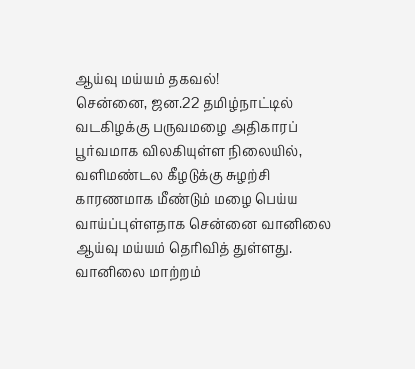ஆய்வு மய்யம் தகவல்!
சென்னை, ஜன.22 தமிழ்நாட்டில் வடகிழக்கு பருவமழை அதிகாரப் பூர்வமாக விலகியுள்ள நிலையில், வளிமண்டல கீழடுக்கு சுழற்சி காரணமாக மீண்டும் மழை பெய்ய வாய்ப்புள்ளதாக சென்னை வானிலை ஆய்வு மய்யம் தெரிவித் துள்ளது. வானிலை மாற்றம்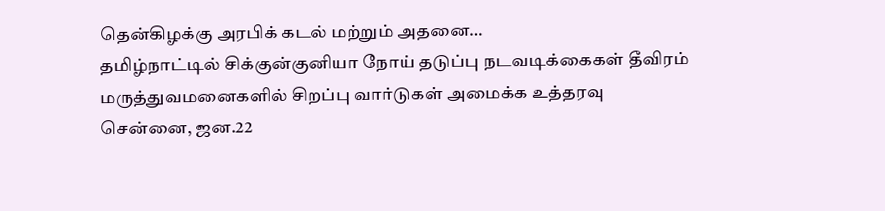தென்கிழக்கு அரபிக் கடல் மற்றும் அதனை…
தமிழ்நாட்டில் சிக்குன்குனியா நோய் தடுப்பு நடவடிக்கைகள் தீவிரம் மருத்துவமனைகளில் சிறப்பு வார்டுகள் அமைக்க உத்தரவு
சென்னை, ஜன.22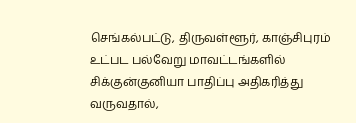செங்கல்பட்டு, திருவள்ளூர், காஞ்சிபுரம் உட்பட பல்வேறு மாவட்டங்களில் சிக்குன்குனியா பாதிப்பு அதிகரித்து வருவதால்,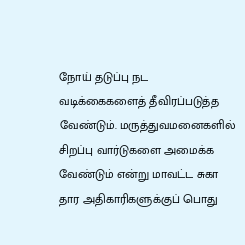நோய் தடுப்பு நட வடிக்கைகளைத் தீவிரப்படுத்த வேண்டும். மருத்துவமனைகளில் சிறப்பு வார்டுகளை அமைக்க வேண்டும் என்று மாவட்ட சுகா தார அதிகாரிகளுக்குப் பொது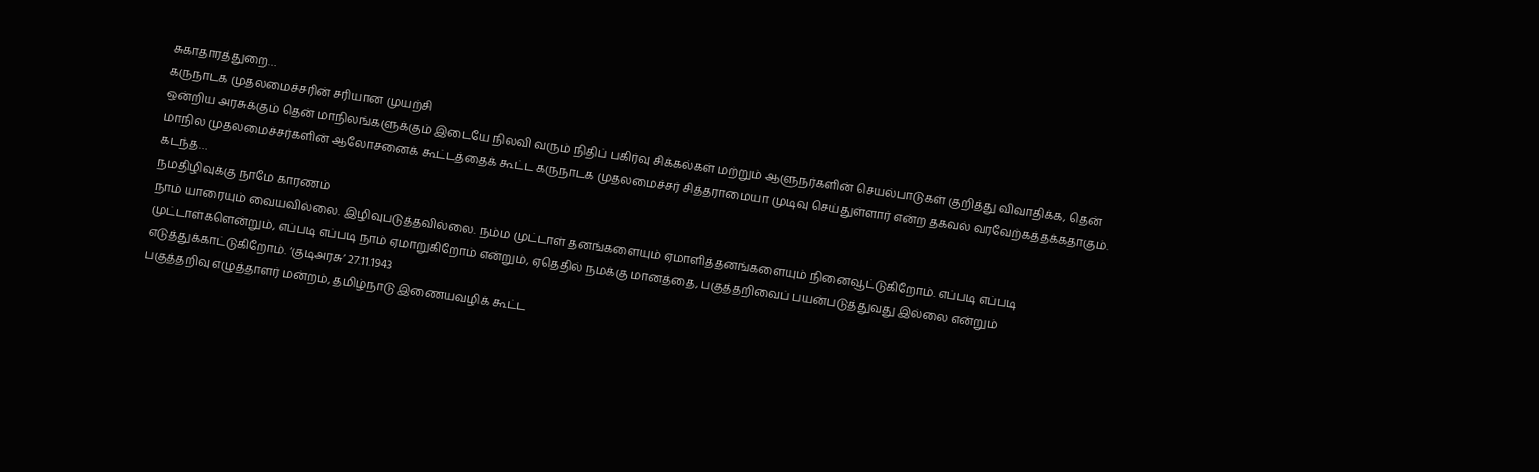சுகாதாரத்துறை…
கருநாடக முதலமைச்சரின் சரியான முயற்சி
ஒன்றிய அரசுக்கும் தென் மாநிலங்களுக்கும் இடையே நிலவி வரும் நிதிப் பகிர்வு சிக்கல்கள் மற்றும் ஆளுநர்களின் செயல்பாடுகள் குறித்து விவாதிக்க, தென் மாநில முதலமைச்சர்களின் ஆலோசனைக் கூட்டத்தைக் கூட்ட கருநாடக முதலமைச்சர் சித்தராமையா முடிவு செய்துள்ளார் என்ற தகவல் வரவேற்கத்தக்கதாகும். கடந்த…
நமதிழிவுக்கு நாமே காரணம்
நாம் யாரையும் வையவில்லை. இழிவுபடுத்தவில்லை. நம்ம முட்டாள் தனங்களையும் ஏமாளித்தனங்களையும் நினைவூட்டுகிறோம். எப்படி எப்படி முட்டாள்களென்றும், எப்படி எப்படி நாம் ஏமாறுகிறோம் என்றும், ஏதெதில் நமக்கு மானத்தை, பகுத்தறிவைப் பயன்படுத்துவது இல்லை என்றும் எடுத்துக்காட்டுகிறோம். ‘குடிஅரசு’ 27.11.1943
பகுத்தறிவு எழுத்தாளர் மன்றம், தமிழ்நாடு இணையவழிக் கூட்ட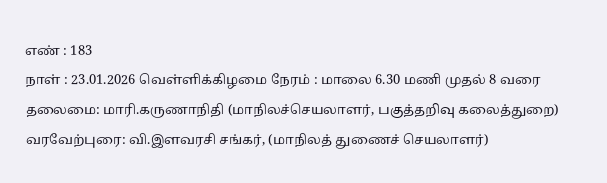எண் : 183
நாள் : 23.01.2026 வெள்ளிக்கிழமை நேரம் : மாலை 6.30 மணி முதல் 8 வரை தலைமை: மாரி.கருணாநிதி (மாநிலச்செயலாளர், பகுத்தறிவு கலைத்துறை) வரவேற்புரை: வி.இளவரசி சங்கர், (மாநிலத் துணைச் செயலாளர்)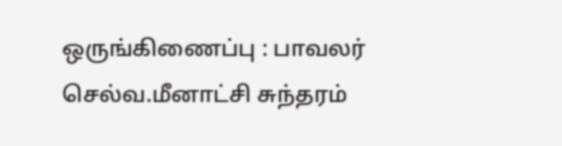ஒருங்கிணைப்பு : பாவலர் செல்வ.மீனாட்சி சுந்தரம்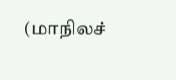(மாநிலச்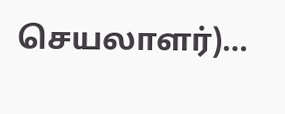செயலாளர்)…